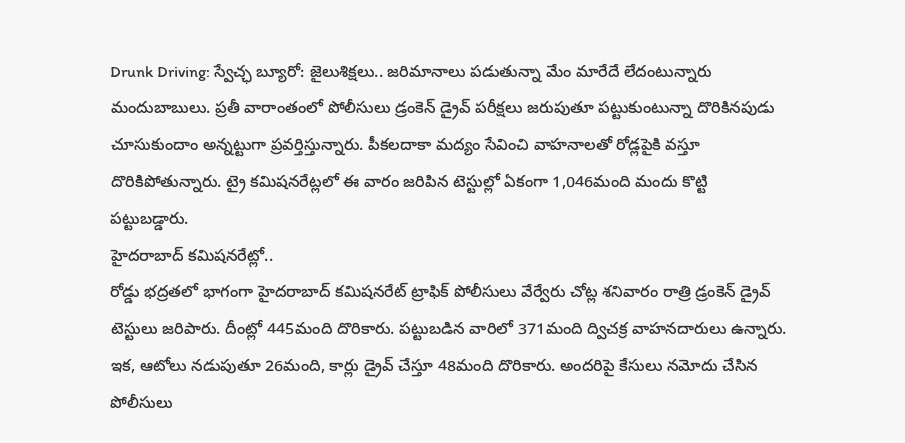Drunk Driving: స్వేచ్ఛ బ్యూరో: జైలుశిక్షలు.. జరిమానాలు పడుతున్నా మేం మారేదే లేదంటున్నారు మందుబాబులు. ప్రతీ వారాంతంలో పోలీసులు డ్రంకెన్ డ్రైవ్ పరీక్షలు జరుపుతూ పట్టుకుంటున్నా దొరికినపుడు చూసుకుందాం అన్నట్టుగా ప్రవర్తిస్తున్నారు. పీకలదాకా మద్యం సేవించి వాహనాలతో రోడ్లపైకి వస్తూ దొరికిపోతున్నారు. ట్రై కమిషనరేట్లలో ఈ వారం జరిపిన టెస్టుల్లో ఏకంగా 1,046మంది మందు కొట్టి పట్టుబడ్డారు.
హైదరాబాద్ కమిషనరేట్లో..
రోడ్డు భద్రతలో భాగంగా హైదరాబాద్ కమిషనరేట్ ట్రాఫిక్ పోలీసులు వేర్వేరు చోట్ల శనివారం రాత్రి డ్రంకెన్ డ్రైవ్ టెస్టులు జరిపారు. దీంట్లో 445మంది దొరికారు. పట్టుబడిన వారిలో 371మంది ద్విచక్ర వాహనదారులు ఉన్నారు. ఇక, ఆటోలు నడుపుతూ 26మంది, కార్లు డ్రైవ్ చేస్తూ 48మంది దొరికారు. అందరిపై కేసులు నమోదు చేసిన పోలీసులు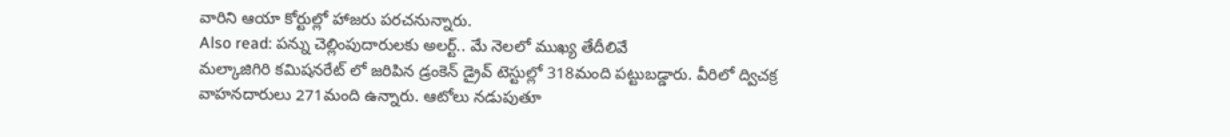వారిని ఆయా కోర్టుల్లో హాజరు పరచనున్నారు.
Also read: పన్ను చెల్లింపుదారులకు అలర్ట్.. మే నెలలో ముఖ్య తేదీలివే
మల్కాజిగిరి కమిషనరేట్ లో జరిపిన డ్రంకెన్ డ్రైవ్ టెస్టుల్లో 318మంది పట్టుబడ్డారు. వీరిలో ద్విచక్ర వాహనదారులు 271మంది ఉన్నారు. ఆటోలు నడుపుతూ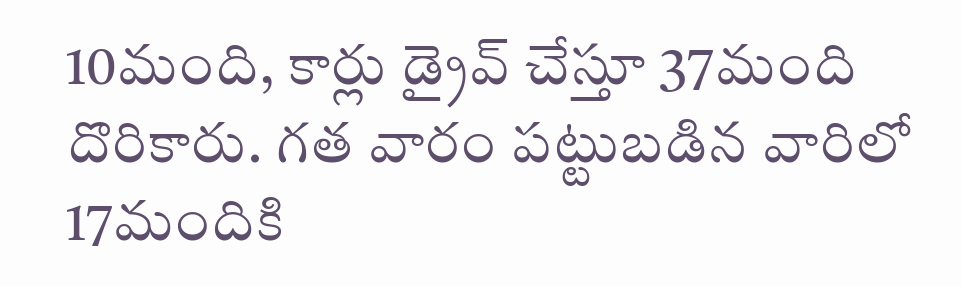10మంది, కార్లు డ్రైవ్ చేస్తూ 37మంది దొరికారు. గత వారం పట్టుబడిన వారిలో 17మందికి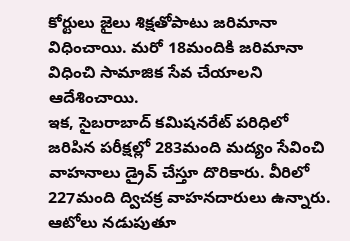కోర్టులు జైలు శిక్షతోపాటు జరిమానా విధించాయి. మరో 18మందికి జరిమానా విధించి సామాజిక సేవ చేయాలని ఆదేశించాయి.
ఇక, సైబరాబాద్ కమిషనరేట్ పరిధిలో జరిపిన పరీక్షల్లో 283మంది మద్యం సేవించి వాహనాలు డ్రైవ్ చేస్తూ దొరికారు. వీరిలో 227మంది ద్విచక్ర వాహనదారులు ఉన్నారు. ఆటోలు నడుపుతూ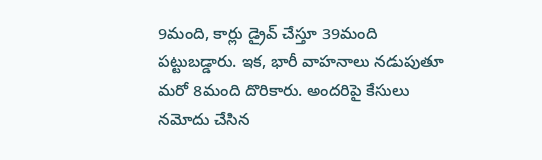9మంది, కార్లు డ్రైవ్ చేస్తూ 39మంది పట్టుబడ్డారు. ఇక, భారీ వాహనాలు నడుపుతూ మరో 8మంది దొరికారు. అందరిపై కేసులు నమోదు చేసిన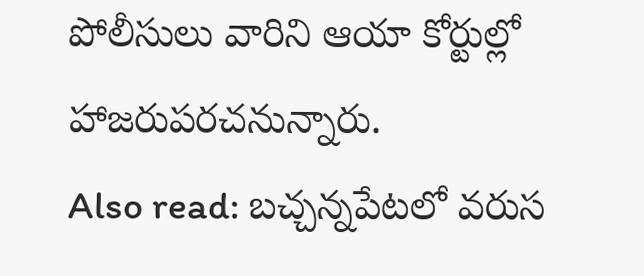పోలీసులు వారిని ఆయా కోర్టుల్లో హాజరుపరచనున్నారు.
Also read: బచ్చన్నపేటలో వరుస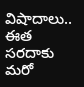విషాదాలు.. ఈత సరదాకు మరో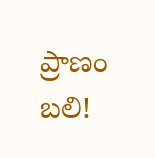ప్రాణం బలి!